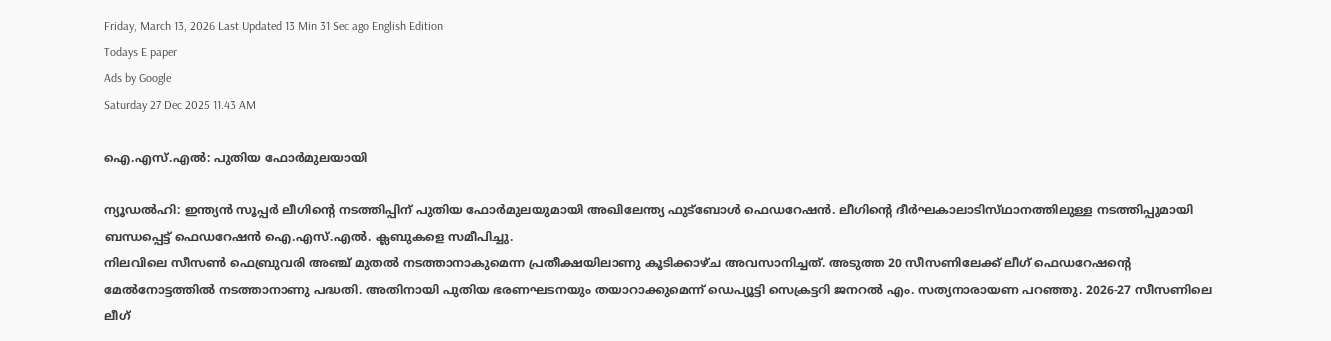Friday, March 13, 2026 Last Updated 13 Min 31 Sec ago English Edition
Todays E paper
Ads by Google
Saturday 27 Dec 2025 11.43 AM

ഐ.എസ്‌.എല്‍: പുതിയ ഫോര്‍മുലയായി

ന്യൂഡല്‍ഹി: ഇന്ത്യന്‍ സൂപ്പര്‍ ലീഗിന്റെ നടത്തിപ്പിന്‌ പുതിയ ഫോര്‍മുലയുമായി അഖിലേന്ത്യ ഫുട്‌ബോള്‍ ഫെഡറേഷന്‍. ലീഗിന്റെ ദീര്‍ഘകാലാടിസ്‌ഥാനത്തിലുള്ള നടത്തിപ്പുമായി ബന്ധപ്പെട്ട്‌ ഫെഡറേഷന്‍ ഐ.എസ്‌.എല്‍. ക്ലബുകളെ സമീപിച്ചു.
നിലവിലെ സീസണ്‍ ഫെബ്രുവരി അഞ്ച്‌ മുതല്‍ നടത്താനാകുമെന്ന പ്രതീക്ഷയിലാണു കൂടിക്കാഴ്‌ച അവസാനിച്ചത്‌. അടുത്ത 20 സീസണിലേക്ക്‌ ലീഗ്‌ ഫെഡറേഷന്റെ മേല്‍നോട്ടത്തില്‍ നടത്താനാണു പദ്ധതി. അതിനായി പുതിയ ഭരണഘടനയും തയാറാക്കുമെന്ന്‌ ഡെപ്യൂട്ടി സെക്രട്ടറി ജനറല്‍ എം. സത്യനാരായണ പറഞ്ഞു. 2026-27 സീസണിലെ ലീഗ്‌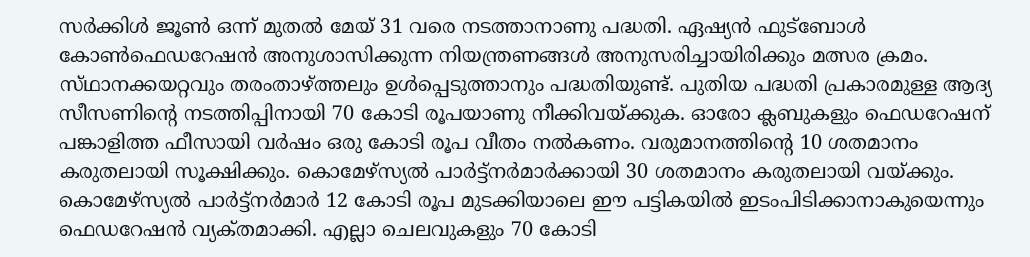സര്‍ക്കിള്‍ ജൂണ്‍ ഒന്ന്‌ മുതല്‍ മേയ്‌ 31 വരെ നടത്താനാണു പദ്ധതി. ഏഷ്യന്‍ ഫുട്‌ബോള്‍ കോണ്‍ഫെഡറേഷന്‍ അനുശാസിക്കുന്ന നിയന്ത്രണങ്ങള്‍ അനുസരിച്ചായിരിക്കും മത്സര ക്രമം. സ്‌ഥാനക്കയറ്റവും തരംതാഴ്‌ത്തലും ഉള്‍പ്പെടുത്താനും പദ്ധതിയുണ്ട്‌. പുതിയ പദ്ധതി പ്രകാരമുള്ള ആദ്യ സീസണിന്റെ നടത്തിപ്പിനായി 70 കോടി രൂപയാണു നീക്കിവയ്‌ക്കുക. ഓരോ ക്ലബുകളും ഫെഡറേഷന്‌ പങ്കാളിത്ത ഫീസായി വര്‍ഷം ഒരു കോടി രൂപ വീതം നല്‍കണം. വരുമാനത്തിന്റെ 10 ശതമാനം കരുതലായി സൂക്ഷിക്കും. കൊമേഴ്‌സ്യല്‍ പാര്‍ട്ട്‌നര്‍മാര്‍ക്കായി 30 ശതമാനം കരുതലായി വയ്‌ക്കും. കൊമേഴ്‌സ്യല്‍ പാര്‍ട്ട്‌നര്‍മാര്‍ 12 കോടി രൂപ മുടക്കിയാലെ ഈ പട്ടികയില്‍ ഇടംപിടിക്കാനാകുയെന്നും ഫെഡറേഷന്‍ വ്യക്‌തമാക്കി. എല്ലാ ചെലവുകളും 70 കോടി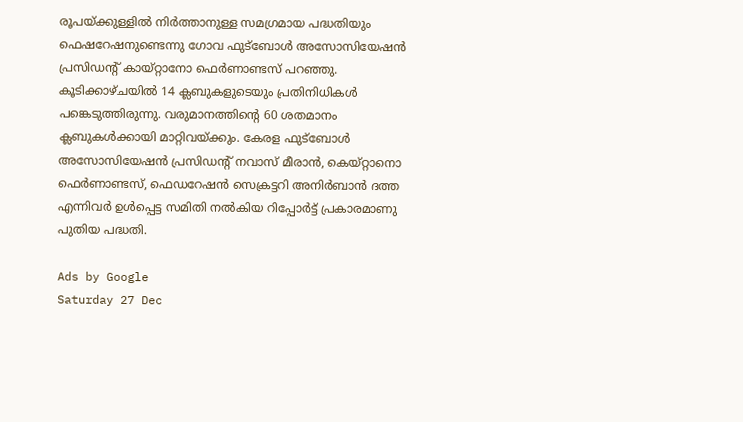രൂപയ്‌ക്കുള്ളില്‍ നിര്‍ത്താനുള്ള സമഗ്രമായ പദ്ധതിയും ഫെഷറേഷനുണ്ടെന്നു ഗോവ ഫുട്‌ബോള്‍ അസോസിയേഷന്‍ പ്രസിഡന്റ്‌ കായ്‌റ്റാനോ ഫെര്‍ണാണ്ടസ്‌ പറഞ്ഞു.
കൂടിക്കാഴ്‌ചയില്‍ 14 ക്ലബുകളുടെയും പ്രതിനിധികള്‍ പങ്കെടുത്തിരുന്നു. വരുമാനത്തിന്റെ 60 ശതമാനം ക്ലബുകള്‍ക്കായി മാറ്റിവയ്‌ക്കും. കേരള ഫുട്‌ബോള്‍ അസോസിയേഷന്‍ പ്രസിഡന്റ്‌ നവാസ്‌ മീരാന്‍, കെയ്‌റ്റാനൊ ഫെര്‍ണാണ്ടസ്‌, ഫെഡറേഷന്‍ സെക്രട്ടറി അനിര്‍ബാന്‍ ദത്ത എന്നിവര്‍ ഉള്‍പ്പെട്ട സമിതി നല്‍കിയ റിപ്പോര്‍ട്ട്‌ പ്രകാരമാണു പുതിയ പദ്ധതി.

Ads by Google
Saturday 27 Dec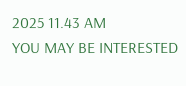2025 11.43 AM
YOU MAY BE INTERESTED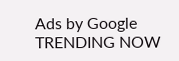Ads by Google
TRENDING NOW